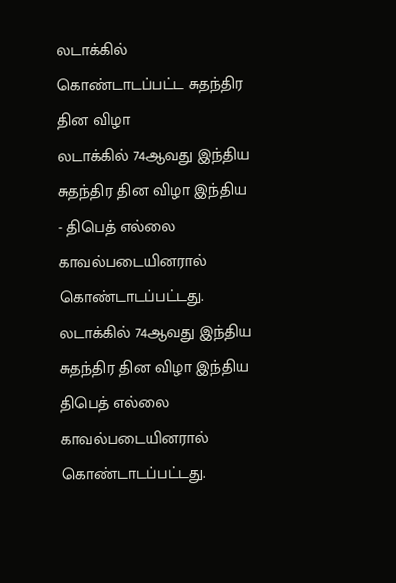லடாக்கில் கொண்டாடப்பட்ட சுதந்திர தின விழா
லடாக்கில் 74ஆவது இந்திய சுதந்திர தின விழா இந்திய - திபெத் எல்லை காவல்படையினரால் கொண்டாடப்பட்டது.
லடாக்கில் 74ஆவது இந்திய சுதந்திர தின விழா இந்திய திபெத் எல்லை காவல்படையினரால் கொண்டாடப்பட்டது.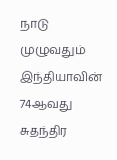நாடு முழுவதும் இந்தியாவின் 74ஆவது சுதந்திர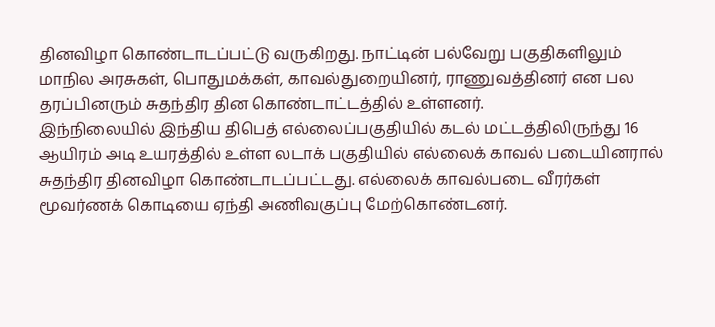தினவிழா கொண்டாடப்பட்டு வருகிறது. நாட்டின் பல்வேறு பகுதிகளிலும் மாநில அரசுகள், பொதுமக்கள், காவல்துறையினர், ராணுவத்தினர் என பல தரப்பினரும் சுதந்திர தின கொண்டாட்டத்தில் உள்ளனர்.
இந்நிலையில் இந்திய திபெத் எல்லைப்பகுதியில் கடல் மட்டத்திலிருந்து 16 ஆயிரம் அடி உயரத்தில் உள்ள லடாக் பகுதியில் எல்லைக் காவல் படையினரால் சுதந்திர தினவிழா கொண்டாடப்பட்டது. எல்லைக் காவல்படை வீரர்கள் மூவர்ணக் கொடியை ஏந்தி அணிவகுப்பு மேற்கொண்டனர்.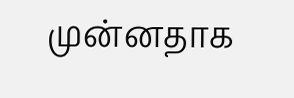முன்னதாக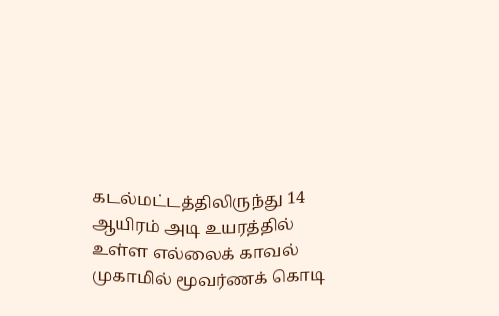கடல்மட்டத்திலிருந்து 14 ஆயிரம் அடி உயரத்தில் உள்ள எல்லைக் காவல் முகாமில் மூவர்ணக் கொடி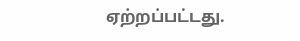ஏற்றப்பட்டது.